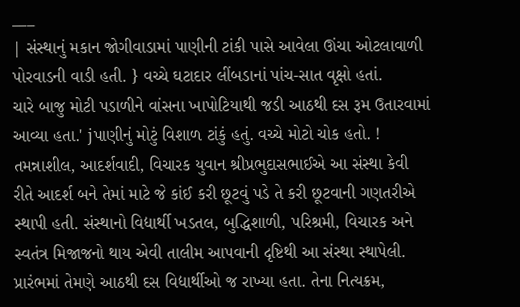___
| સંસ્થાનું મકાન જોગીવાડામાં પાણીની ટાંકી પાસે આવેલા ઊંચા ઓટલાવાળી પોરવાડની વાડી હતી. } વચ્ચે ઘટાદાર લીંબડાનાં પાંચ-સાત વૃક્ષો હતાં.
ચારે બાજુ મોટી પડાળીને વાંસના ખાપોટિયાથી જડી આઠથી દસ રૂમ ઉતારવામાં આવ્યા હતા.' jપાણીનું મોટું વિશાળ ટાંકું હતું. વચ્ચે મોટો ચોક હતો. ! તમન્નાશીલ, આદર્શવાદી, વિચારક યુવાન શ્રીપ્રભુદાસભાઈએ આ સંસ્થા કેવી રીતે આદર્શ બને તેમાં માટે જે કાંઈ કરી છૂટવું પડે તે કરી છૂટવાની ગણતરીએ સ્થાપી હતી. સંસ્થાનો વિદ્યાર્થી ખડતલ, બુદ્ધિશાળી, પરિશ્રમી, વિચારક અને સ્વતંત્ર મિજાજનો થાય એવી તાલીમ આપવાની દૃષ્ટિથી આ સંસ્થા સ્થાપેલી. પ્રારંભમાં તેમણે આઠથી દસ વિદ્યાર્થીઓ જ રાખ્યા હતા. તેના નિત્યક્રમ,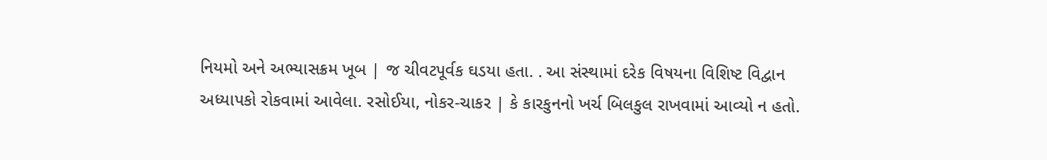નિયમો અને અભ્યાસક્રમ ખૂબ | જ ચીવટપૂર્વક ઘડયા હતા. . આ સંસ્થામાં દરેક વિષયના વિશિષ્ટ વિદ્વાન અધ્યાપકો રોકવામાં આવેલા. રસોઈયા, નોકર-ચાકર | કે કારકુનનો ખર્ચ બિલકુલ રાખવામાં આવ્યો ન હતો.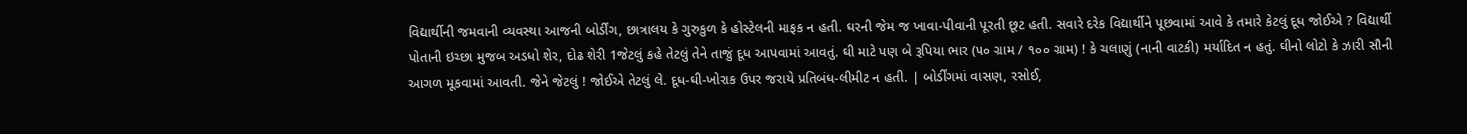વિદ્યાર્થીની જમવાની વ્યવસ્થા આજની બોર્ડીંગ, છાત્રાલય કે ગુરુકુળ કે હોસ્ટેલની માફક ન હતી. ઘરની જેમ જ ખાવા-પીવાની પૂરતી છૂટ હતી. સવારે દરેક વિદ્યાર્થીને પૂછવામાં આવે કે તમારે કેટલું દૂધ જોઈએ ? વિદ્યાર્થી પોતાની ઇચ્છા મુજબ અડધો શેર, દોઢ શેરી 1જેટલું કહે તેટલું તેને તાજું દૂધ આપવામાં આવતું. ઘી માટે પણ બે રૂપિયા ભાર (૫૦ ગ્રામ / ૧૦૦ ગ્રામ) ! કે ચલાણું (નાની વાટકી) મર્યાદિત ન હતું. ઘીનો લોટો કે ઝારી સૌની આગળ મૂકવામાં આવતી. જેને જેટલું ! જોઈએ તેટલું લે. દૂધ-ઘી-ખોરાક ઉપર જરાયે પ્રતિબંધ-લીમીટ ન હતી. | બોર્ડીંગમાં વાસણ, રસોઈ,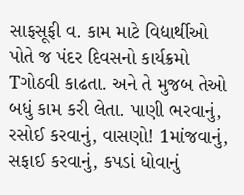સાફસૂફી વ. કામ માટે વિદ્યાર્થીઓ પોતે જ પંદર દિવસનો કાર્યક્રમો Tગોઠવી કાઢતા. અને તે મુજબ તેઓ બધું કામ કરી લેતા. પાણી ભરવાનું, રસોઈ કરવાનું, વાસણો! 1માંજવાનું, સફાઈ કરવાનું, કપડાં ધોવાનું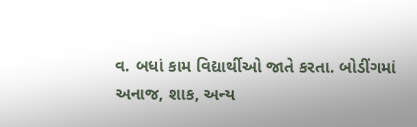વ. બધાં કામ વિદ્યાર્થીઓ જાતે કરતા. બોડીંગમાં અનાજ, શાક, અન્ય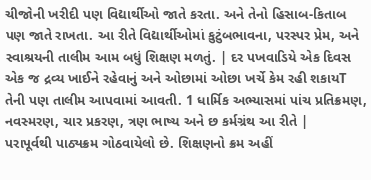ચીજોની ખરીદી પણ વિદ્યાર્થીઓ જાતે કરતા. અને તેનો હિસાબ-કિતાબ પણ જાતે રાખતા. આ રીતે વિદ્યાર્થીઓમાં કુટુંબભાવના, પરસ્પર પ્રેમ, અને સ્વાશ્રયની તાલીમ આમ બધું શિક્ષણ મળતું. | દર પખવાડિયે એક દિવસ એક જ દ્રવ્ય ખાઈને રહેવાનું અને ઓછામાં ઓછા ખર્ચે કેમ રહી શકાયT
તેની પણ તાલીમ આપવામાં આવતી. 1 ધાર્મિક અભ્યાસમાં પાંચ પ્રતિક્રમણ, નવસ્મરણ, ચાર પ્રકરણ, ત્રણ ભાષ્ય અને છ કર્મગ્રંથ આ રીતે |
પરાપૂર્વથી પાઠ્યક્રમ ગોઠવાયેલો છે. શિક્ષણનો ક્રમ અહીં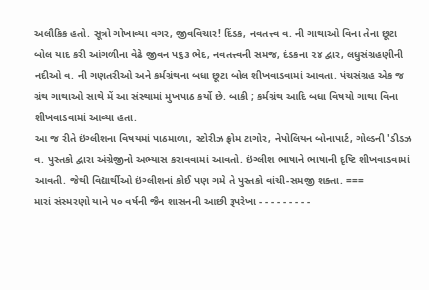અલૌકિક હતો. સૂત્રો ગોખાવ્યા વગર, જીવવિચાર! દિંડક, નવતત્ત્વ વ. ની ગાથાઓ વિના તેના છૂટા બોલ યાદ કરી આંગળીના વેઢે જીવન પ૬૩ ભેદ, નવતત્ત્વની સમજ, દંડકના ૨૪ દ્વાર, લધુસંગ્રહણીની નદીઓ વ. ની ગણતરીઓ અને કર્મગ્રંથના બધા છૂટા બોલ શીખવાડવામાં આવતા. પંચસંગ્રહ એક જ ગ્રંથ ગાથાઓ સાથે મેં આ સંસ્થામાં મુખપાઠ કર્યો છે. બાકી ; કર્મગ્રંથ આદિ બધા વિષયો ગાથા વિના શીખવાડવામાં આવ્યા હતા.
આ જ રીતે ઇંગ્લીશના વિષયમાં પાઠમાળા, સ્ટોરીઝ ફ્રોમ ટાગોર, નેપોલિયન બોનાપાર્ટ, ગોલ્ડની 'ડીડઝ વ. પુસ્તકો દ્વારા અંગ્રેજીનો અભ્યાસ કરાવવામાં આવતો. ઇંગ્લીશ ભાષાને ભાષાની દૃષ્ટિ શીખવાડવામાં આવતી. જેથી વિદ્યાર્થીઓ ઇંગ્લીશનાં કોઈ પણ ગમે તે પુસ્તકો વાંચી-સમજી શક્તા. ===
મારાં સંસ્મરણો યાને ૫૦ વર્ષની જૈન શાસનની આછી રૂપરેખા - - - - - - - - -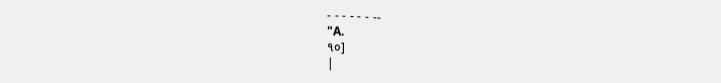- - - - - - --
"A.
૧૦]
|